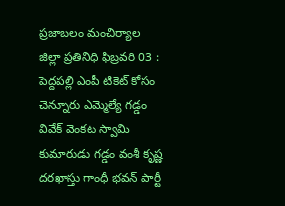ప్రజాబలం మంచిర్యాల జిల్లా ప్రతినిధి ఫిబ్రవరి 03 : పెద్దపల్లి ఎంపీ టికెట్ కోసం చెన్నూరు ఎమ్మెల్యే గడ్డం వివేక్ వెంకట స్వామి కుమారుడు గడ్డం వంశీ కృష్ణ దరఖాస్తు గాంధీ భవన్ పార్టీ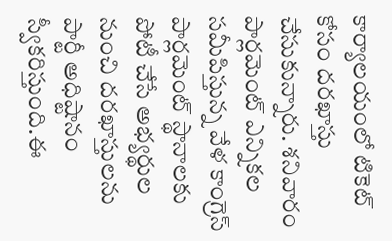కార్యాలయంలో టికెట్ కోసం దరఖాస్తు చేసుకున్నారు. శనివారం పార్లమెంట్ ఎన్నికల సమీపిస్తున్న వేళ కాంగ్రెస్ పార్లమెంట్ స్థానాలకు పోటీ చేసే అభ్యర్థుల నుంచి దరఖాస్తులను పార్టీ అధిష్టానం స్వీకరిస్తుంది.ఈ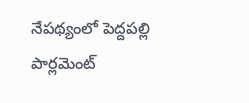నేపథ్యంలో పెద్దపల్లి పార్లమెంట్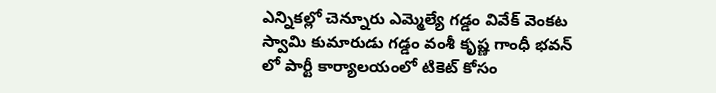ఎన్నికల్లో చెన్నూరు ఎమ్మెల్యే గడ్డం వివేక్ వెంకట స్వామి కుమారుడు గడ్డం వంశీ కృష్ణ గాంధీ భవన్ లో పార్టీ కార్యాలయంలో టికెట్ కోసం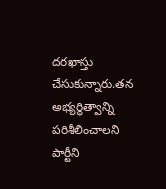దరఖాస్తు చేసుకున్నారు.తన అభ్యర్థిత్వాన్ని పరిశీలించాలని పార్టీని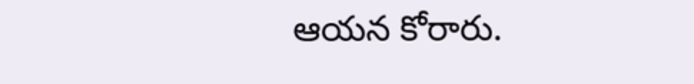ఆయన కోరారు.